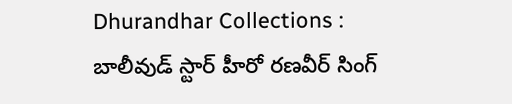Dhurandhar Collections : బాలీవుడ్ స్టార్ హీరో రణవీర్ సింగ్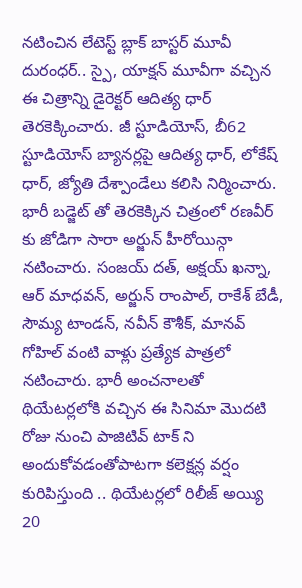నటించిన లేటెస్ట్ బ్లాక్ బాస్టర్ మూవీ దురంధర్.. స్పై, యాక్షన్ మూవీగా వచ్చిన ఈ చిత్రాన్ని డైరెక్టర్ ఆదిత్య ధార్ తెరకెక్కించారు. జీ స్టూడియోస్, బీ62 స్టూడియోస్ బ్యానర్లపై ఆదిత్య ధార్, లోకేష్ ధార్, జ్యోతి దేశ్పాండేలు కలిసి నిర్మించారు. భారీ బడ్జెట్ తో తెరకెక్కిన చిత్రంలో రణవీర్ కు జోడిగా సారా అర్జున్ హీరోయిన్గా నటించారు. సంజయ్ దత్, అక్షయ్ ఖన్నా, ఆర్ మాధవన్, అర్జున్ రాంపాల్, రాకేశ్ బేడీ, సౌమ్య టాండన్, నవీన్ కౌశీక్, మానవ్ గోహిల్ వంటి వాళ్లు ప్రత్యేక పాత్రలో నటించారు. భారీ అంచనాలతో థియేటర్లలోకి వచ్చిన ఈ సినిమా మొదటి రోజు నుంచి పాజిటివ్ టాక్ ని అందుకోవడంతోపాటగా కలెక్షన్ల వర్షం కురిపిస్తుంది .. థియేటర్లలో రిలీజ్ అయ్యి 20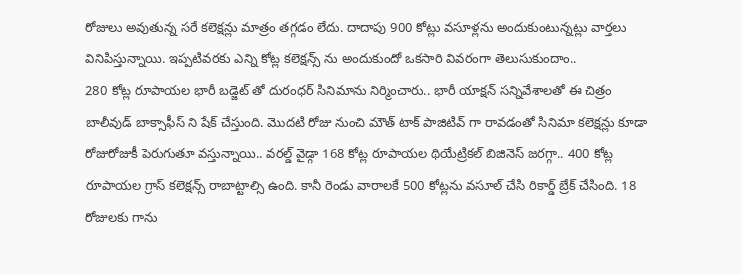రోజులు అవుతున్న సరే కలెక్షన్లు మాత్రం తగ్గడం లేదు. దాదాపు 900 కోట్లు వసూళ్లను అందుకుంటున్నట్లు వార్తలు వినిపిస్తున్నాయి. ఇప్పటివరకు ఎన్ని కోట్ల కలెక్షన్స్ ను అందుకుందో ఒకసారి వివరంగా తెలుసుకుందాం..
280 కోట్ల రూపాయల భారీ బడ్జెట్ తో దురంధర్ సినిమాను నిర్మించారు.. భారీ యాక్షన్ సన్నివేశాలతో ఈ చిత్రం బాలీవుడ్ బాక్సాఫీస్ ని షేక్ చేస్తుంది. మొదటి రోజు నుంచి మౌత్ టాక్ పాజిటివ్ గా రావడంతో సినిమా కలెక్షన్లు కూడా రోజురోజుకీ పెరుగుతూ వస్తున్నాయి.. వరల్డ్ వైడ్గా 168 కోట్ల రూపాయల థియేట్రికల్ బిజినెస్ జరగ్గా.. 400 కోట్ల రూపాయల గ్రాస్ కలెక్షన్స్ రాబాట్టాల్సి ఉంది. కానీ రెండు వారాలకే 500 కోట్లను వసూల్ చేసి రికార్డ్ బ్రేక్ చేసింది. 18 రోజులకు గాను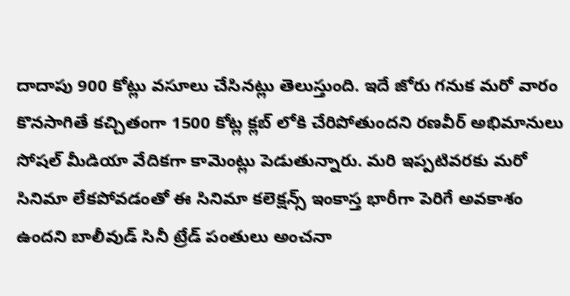దాదాపు 900 కోట్లు వసూలు చేసినట్లు తెలుస్తుంది. ఇదే జోరు గనుక మరో వారం కొనసాగితే కచ్చితంగా 1500 కోట్ల క్లబ్ లోకి చేరిపోతుందని రణవీర్ అభిమానులు సోషల్ మీడియా వేదికగా కామెంట్లు పెడుతున్నారు. మరి ఇప్పటివరకు మరో సినిమా లేకపోవడంతో ఈ సినిమా కలెక్షన్స్ ఇంకాస్త భారీగా పెరిగే అవకాశం ఉందని బాలీవుడ్ సినీ ట్రేడ్ పంతులు అంచనా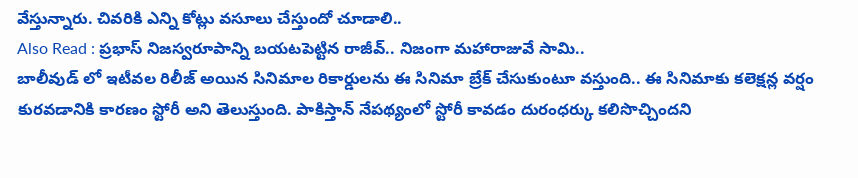వేస్తున్నారు. చివరికి ఎన్ని కోట్లు వసూలు చేస్తుందో చూడాలి..
Also Read : ప్రభాస్ నిజస్వరూపాన్ని బయటపెట్టిన రాజీవ్.. నిజంగా మహారాజువే సామి..
బాలీవుడ్ లో ఇటీవల రిలీజ్ అయిన సినిమాల రికార్డులను ఈ సినిమా బ్రేక్ చేసుకుంటూ వస్తుంది.. ఈ సినిమాకు కలెక్షన్ల వర్షం కురవడానికి కారణం స్టోరీ అని తెలుస్తుంది. పాకిస్తాన్ నేపథ్యంలో స్టోరీ కావడం దురంధర్కు కలిసొచ్చిందని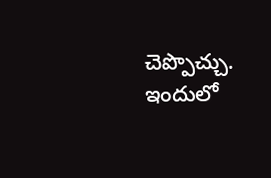చెప్పొచ్చు. ఇందులో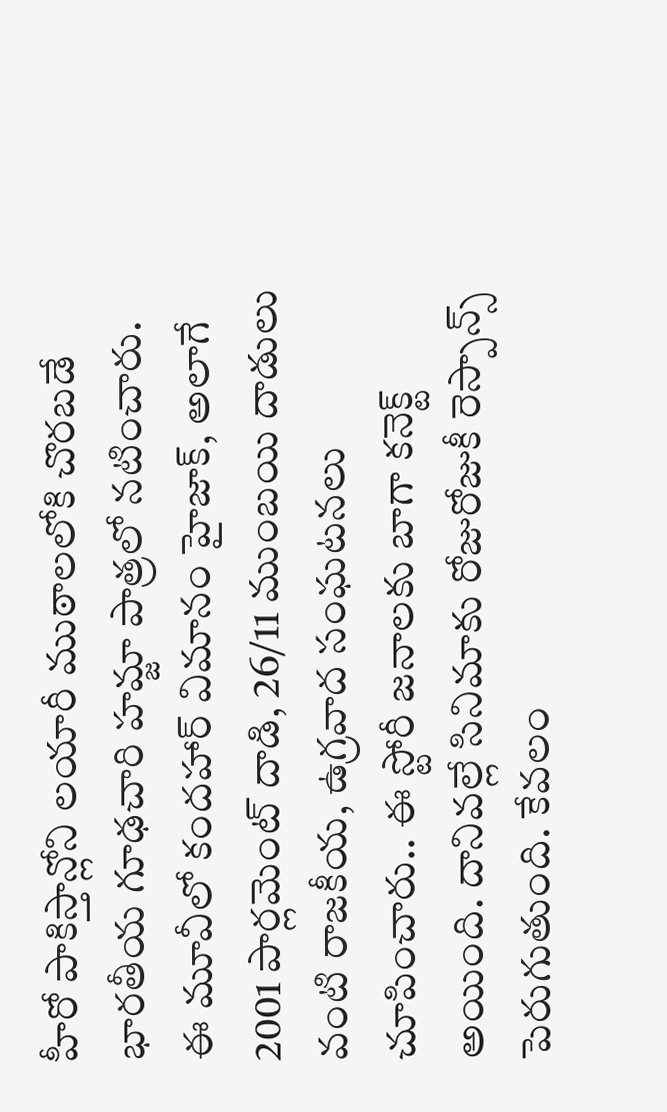హీరో పాకిస్తాన్లోని లయారీ ముఠాలలోకి చొరబడే భారతీయ గూఢచారి హమ్జా పాత్రలో నటించారు. ఈ మూవీలో కందహార్ విమానం హైజాక్, అలాగే 2001 పార్లమెంట్ దాడి, 26/11 ముంబయి దాడులు వంటి రాజకీయ, ఉగ్రవాద సంఘటనలు చూపించారు.. ఈ స్టోరీ జనాలకు బాగా కనెక్ట్ అయింది. దానివల్లే సినిమాకు రోజురోజుకీ రెస్పాన్స్ పెరుగుతుంది. కేవలం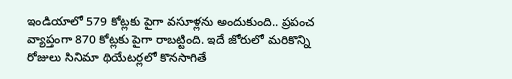ఇండియాలో 579 కోట్లకు పైగా వసూళ్లను అందుకుంది.. ప్రపంచ వ్యాప్తంగా 870 కోట్లకు పైగా రాబట్టింది. ఇదే జోరులో మరికొన్ని రోజులు సినిమా థియేటర్లలో కొనసాగితే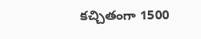కచ్చితంగా 1500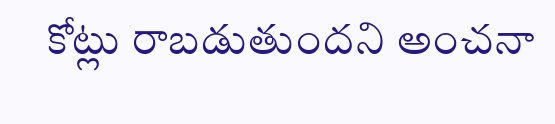కోట్లు రాబడుతుందని అంచనా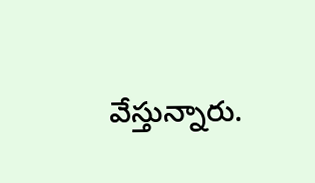వేస్తున్నారు.